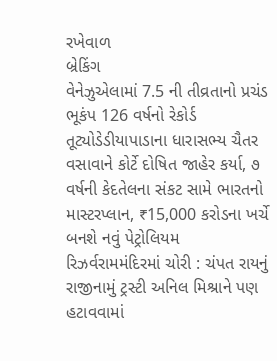રખેવાળ
બ્રેકિંગ
વેનેઝુએલામાં 7.5 ની તીવ્રતાનો પ્રચંડ ભૂકંપ 126 વર્ષનો રેકોર્ડ તૂટ્યોડેડીયાપાડાના ધારાસભ્ય ચૈતર વસાવાને કોર્ટે દોષિત જાહેર કર્યા, ૭ વર્ષની કેદતેલના સંકટ સામે ભારતનો માસ્ટરપ્લાન, ₹15,000 કરોડના ખર્ચે બનશે નવું પેટ્રોલિયમ રિઝર્વરામમંદિરમાં ચોરી : ચંપત રાયનું રાજીનામું ટ્રસ્ટી અનિલ મિશ્રાને પણ હટાવવામાં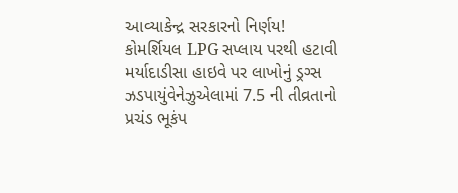આવ્યાકેન્દ્ર સરકારનો નિર્ણય! કોમર્શિયલ LPG સપ્લાય પરથી હટાવી મર્યાદાડીસા હાઇવે પર લાખોનું ડ્રગ્સ ઝડપાયુંવેનેઝુએલામાં 7.5 ની તીવ્રતાનો પ્રચંડ ભૂકંપ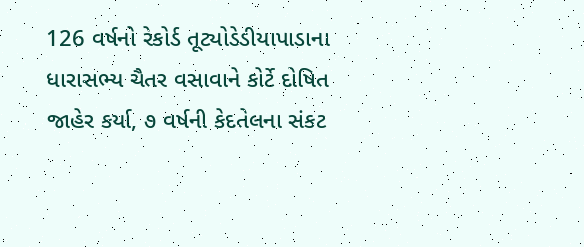126 વર્ષનો રેકોર્ડ તૂટ્યોડેડીયાપાડાના ધારાસભ્ય ચૈતર વસાવાને કોર્ટે દોષિત જાહેર કર્યા, ૭ વર્ષની કેદતેલના સંકટ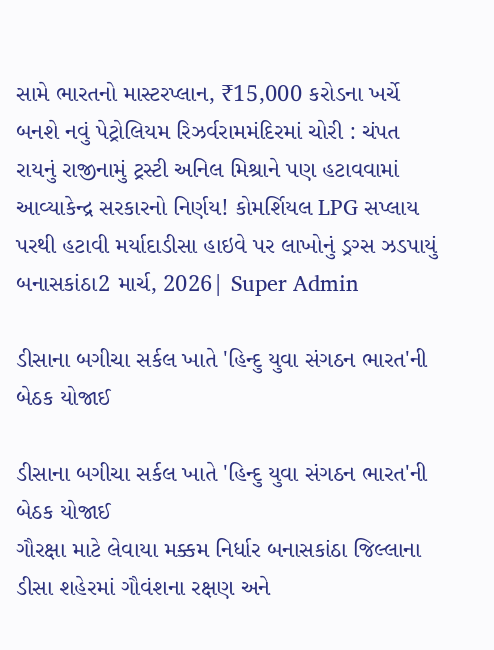સામે ભારતનો માસ્ટરપ્લાન, ₹15,000 કરોડના ખર્ચે બનશે નવું પેટ્રોલિયમ રિઝર્વરામમંદિરમાં ચોરી : ચંપત રાયનું રાજીનામું ટ્રસ્ટી અનિલ મિશ્રાને પણ હટાવવામાં આવ્યાકેન્દ્ર સરકારનો નિર્ણય! કોમર્શિયલ LPG સપ્લાય પરથી હટાવી મર્યાદાડીસા હાઇવે પર લાખોનું ડ્રગ્સ ઝડપાયું
બનાસકાંઠા2 માર્ચ, 2026| Super Admin

ડીસાના બગીચા સર્કલ ખાતે 'હિન્દુ યુવા સંગઠન ભારત'ની બેઠક યોજાઈ

ડીસાના બગીચા સર્કલ ખાતે 'હિન્દુ યુવા સંગઠન ભારત'ની બેઠક યોજાઈ
ગૌરક્ષા માટે લેવાયા મક્કમ નિર્ધાર બનાસકાંઠા જિલ્લાના ડીસા શહેરમાં ગૌવંશના રક્ષણ અને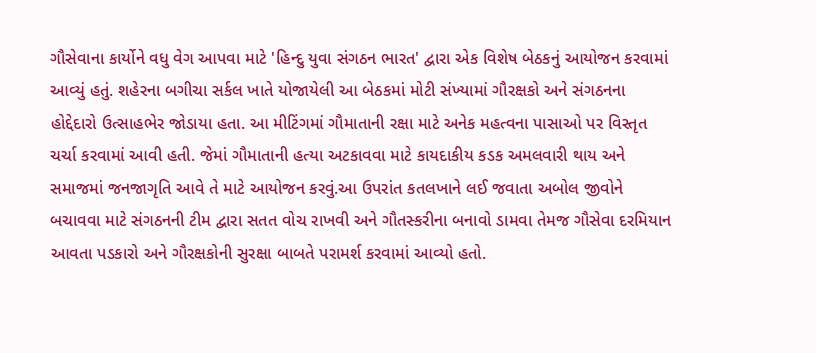ગૌસેવાના કાર્યોને વધુ વેગ આપવા માટે 'હિન્દુ યુવા સંગઠન ભારત' દ્વારા એક વિશેષ બેઠકનું આયોજન કરવામાં આવ્યું હતું. શહેરના બગીચા સર્કલ ખાતે યોજાયેલી આ બેઠકમાં મોટી સંખ્યામાં ગૌરક્ષકો અને સંગઠનના હોદ્દેદારો ઉત્સાહભેર જોડાયા હતા. આ મીટિંગમાં ગૌમાતાની રક્ષા માટે અનેક મહત્વના પાસાઓ પર વિસ્તૃત ચર્ચા કરવામાં આવી હતી. જેમાં ગૌમાતાની હત્યા અટકાવવા માટે કાયદાકીય કડક અમલવારી થાય અને સમાજમાં જનજાગૃતિ આવે તે માટે આયોજન કરવું.આ ઉપરાંત કતલખાને લઈ જવાતા અબોલ જીવોને બચાવવા માટે સંગઠનની ટીમ દ્વારા સતત વોચ રાખવી અને ગૌતસ્કરીના બનાવો ડામવા તેમજ ગૌસેવા દરમિયાન આવતા પડકારો અને ગૌરક્ષકોની સુરક્ષા બાબતે પરામર્શ કરવામાં આવ્યો હતો.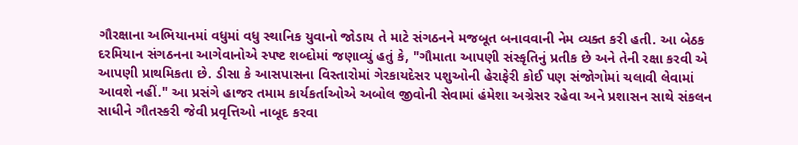ગૌરક્ષાના અભિયાનમાં વધુમાં વધુ સ્થાનિક યુવાનો જોડાય તે માટે સંગઠનને મજબૂત બનાવવાની નેમ વ્યક્ત કરી હતી. આ બેઠક દરમિયાન સંગઠનના આગેવાનોએ સ્પષ્ટ શબ્દોમાં જણાવ્યું હતું કે, "ગૌમાતા આપણી સંસ્કૃતિનું પ્રતીક છે અને તેની રક્ષા કરવી એ આપણી પ્રાથમિકતા છે. ડીસા કે આસપાસના વિસ્તારોમાં ગેરકાયદેસર પશુઓની હેરાફેરી કોઈ પણ સંજોગોમાં ચલાવી લેવામાં આવશે નહીં." આ પ્રસંગે હાજર તમામ કાર્યકર્તાઓએ અબોલ જીવોની સેવામાં હંમેશા અગ્રેસર રહેવા અને પ્રશાસન સાથે સંકલન સાધીને ગૌતસ્કરી જેવી પ્રવૃત્તિઓ નાબૂદ કરવા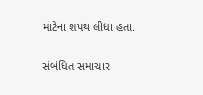માટેના શપથ લીધા હતા.

સંબંધિત સમાચાર